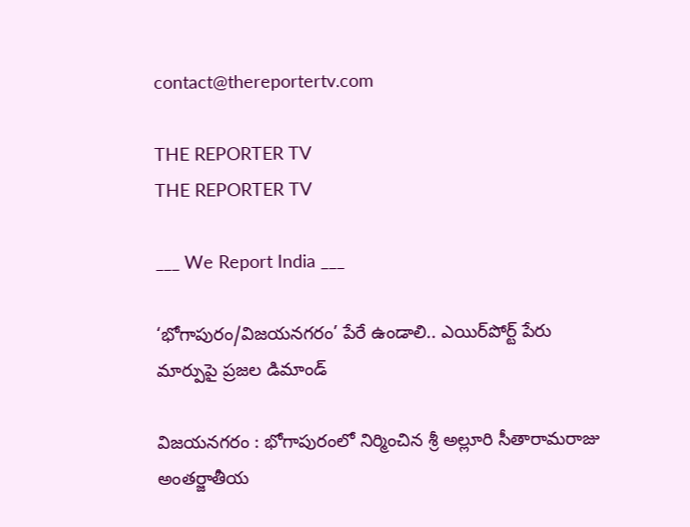contact@thereportertv.com

THE REPORTER TV
THE REPORTER TV

___ We Report India ___

‘భోగాపురం/విజయనగరం’ పేరే ఉండాలి.. ఎయిర్‌పోర్ట్ పేరు మార్పుపై ప్రజల డిమాండ్

విజయనగరం : భోగాపురంలో నిర్మించిన శ్రీ అల్లూరి సీతారామరాజు అంతర్జాతీయ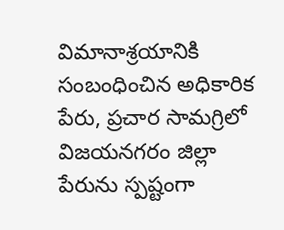విమానాశ్రయానికి సంబంధించిన అధికారిక పేరు, ప్రచార సామగ్రిలో విజయనగరం జిల్లా పేరును స్పష్టంగా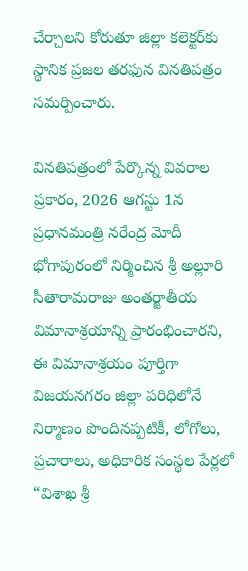చేర్చాలని కోరుతూ జిల్లా కలెక్టర్‌కు స్థానిక ప్రజల తరఫున వినతిపత్రం సమర్పించారు.

వినతిపత్రంలో పేర్కొన్న వివరాల ప్రకారం, 2026 ఆగస్టు 1న ప్రధానమంత్రి నరేంద్ర మోదీ భోగాపురంలో నిర్మించిన శ్రీ అల్లూరి సీతారామరాజు అంతర్జాతీయ విమానాశ్రయాన్ని ప్రారంభించారని, ఈ విమానాశ్రయం పూర్తిగా విజయనగరం జిల్లా పరిధిలోనే నిర్మాణం పొందినప్పటికీ, లోగోలు, ప్రచారాలు, అధికారిక సంస్థల పేర్లలో “విశాఖ శ్రీ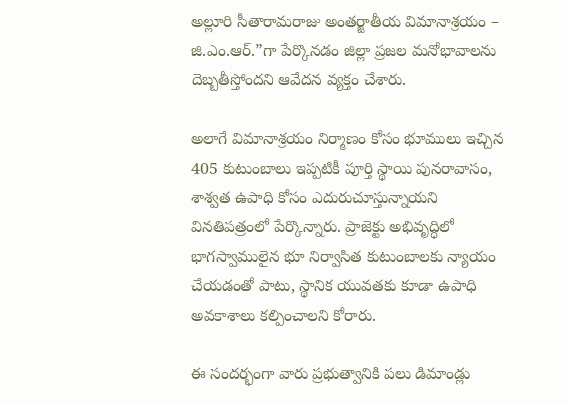అల్లూరి సీతారామరాజు అంతర్జాతీయ విమానాశ్రయం – జి.ఎం.ఆర్.”గా పేర్కొనడం జిల్లా ప్రజల మనోభావాలను దెబ్బతీస్తోందని ఆవేదన వ్యక్తం చేశారు.

అలాగే విమానాశ్రయం నిర్మాణం కోసం భూములు ఇచ్చిన 405 కుటుంబాలు ఇప్పటికీ పూర్తి స్థాయి పునరావాసం, శాశ్వత ఉపాధి కోసం ఎదురుచూస్తున్నాయని వినతిపత్రంలో పేర్కొన్నారు. ప్రాజెక్టు అభివృద్ధిలో భాగస్వాములైన భూ నిర్వాసిత కుటుంబాలకు న్యాయం చేయడంతో పాటు, స్థానిక యువతకు కూడా ఉపాధి అవకాశాలు కల్పించాలని కోరారు.

ఈ సందర్భంగా వారు ప్రభుత్వానికి పలు డిమాండ్లు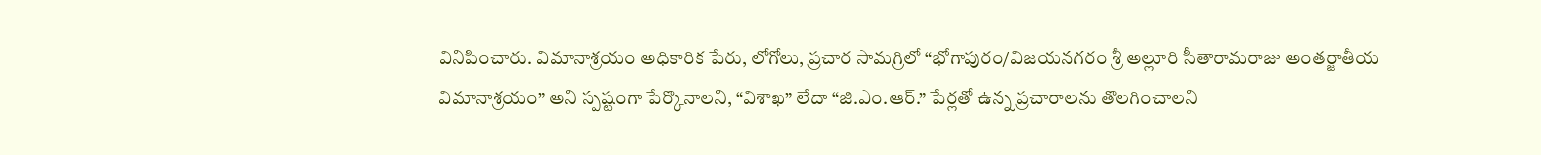వినిపించారు. విమానాశ్రయం అధికారిక పేరు, లోగోలు, ప్రచార సామగ్రిలో “భోగాపురం/విజయనగరం శ్రీ అల్లూరి సీతారామరాజు అంతర్జాతీయ విమానాశ్రయం” అని స్పష్టంగా పేర్కొనాలని, “విశాఖ” లేదా “జి.ఎం.ఆర్.” పేర్లతో ఉన్న ప్రచారాలను తొలగించాలని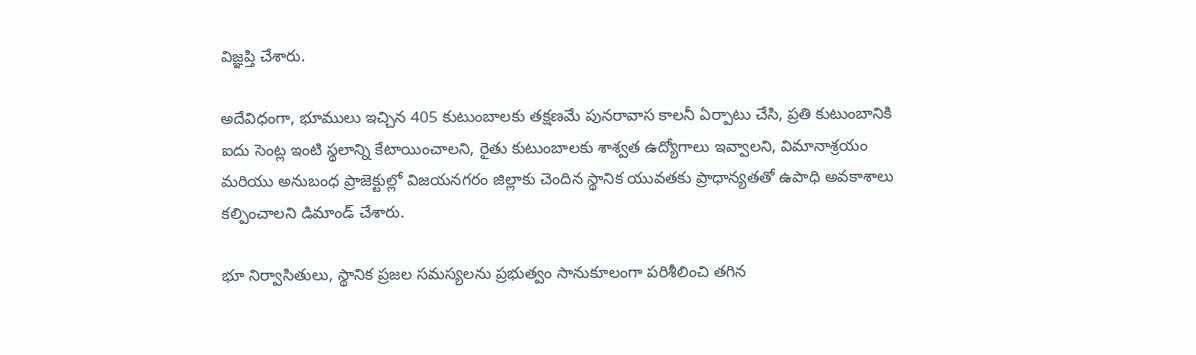విజ్ఞప్తి చేశారు.

అదేవిధంగా, భూములు ఇచ్చిన 405 కుటుంబాలకు తక్షణమే పునరావాస కాలనీ ఏర్పాటు చేసి, ప్రతి కుటుంబానికి ఐదు సెంట్ల ఇంటి స్థలాన్ని కేటాయించాలని, రైతు కుటుంబాలకు శాశ్వత ఉద్యోగాలు ఇవ్వాలని, విమానాశ్రయం మరియు అనుబంధ ప్రాజెక్టుల్లో విజయనగరం జిల్లాకు చెందిన స్థానిక యువతకు ప్రాధాన్యతతో ఉపాధి అవకాశాలు కల్పించాలని డిమాండ్ చేశారు.

భూ నిర్వాసితులు, స్థానిక ప్రజల సమస్యలను ప్రభుత్వం సానుకూలంగా పరిశీలించి తగిన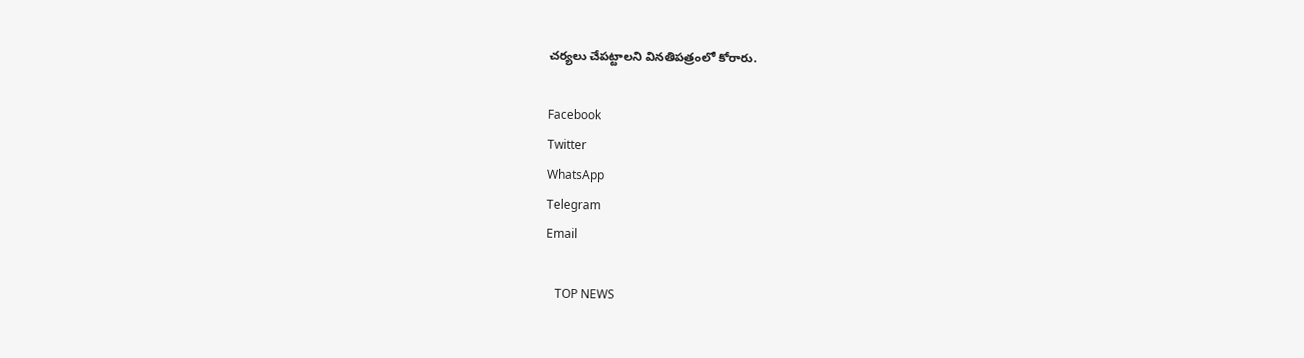చర్యలు చేపట్టాలని వినతిపత్రంలో కోరారు.

Facebook
Twitter
WhatsApp
Telegram
Email

   TOP NEWS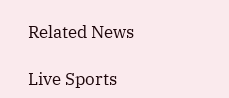Related News

Live Sports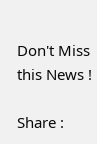Don't Miss this News !

Share :